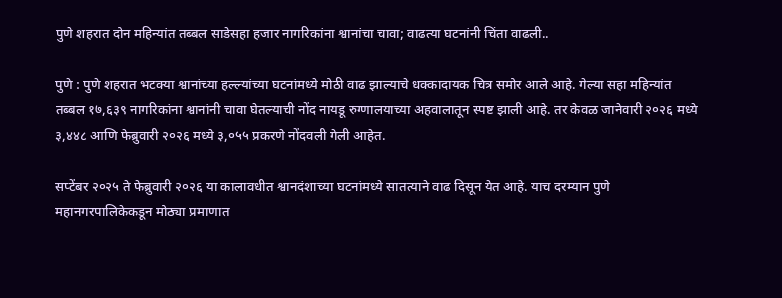पुणे शहरात दोन महिन्यांत तब्बल साडेसहा हजार नागरिकांना श्वानांचा चावा; वाढत्या घटनांनी चिंता वाढली..

पुणे : पुणे शहरात भटक्या श्वानांच्या हल्ल्यांच्या घटनांमध्ये मोठी वाढ झाल्याचे धक्कादायक चित्र समोर आले आहे. गेल्या सहा महिन्यांत तब्बल १७,६३९ नागरिकांना श्वानांनी चावा घेतल्याची नोंद नायडू रुग्णालयाच्या अहवालातून स्पष्ट झाली आहे. तर केवळ जानेवारी २०२६ मध्ये ३,४४८ आणि फेब्रुवारी २०२६ मध्ये ३,०५५ प्रकरणे नोंदवली गेली आहेत.

सप्टेंबर २०२५ ते फेब्रुवारी २०२६ या कालावधीत श्वानदंशाच्या घटनांमध्ये सातत्याने वाढ दिसून येत आहे. याच दरम्यान पुणे महानगरपालिकेकडून मोठ्या प्रमाणात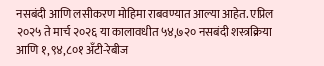नसबंदी आणि लसीकरण मोहिमा राबवण्यात आल्या आहेत. एप्रिल २०२५ ते मार्च २०२६ या कालावधीत ५४,७२० नसबंदी शस्त्रक्रिया आणि १,९४,८०१ अँटी-रेबीज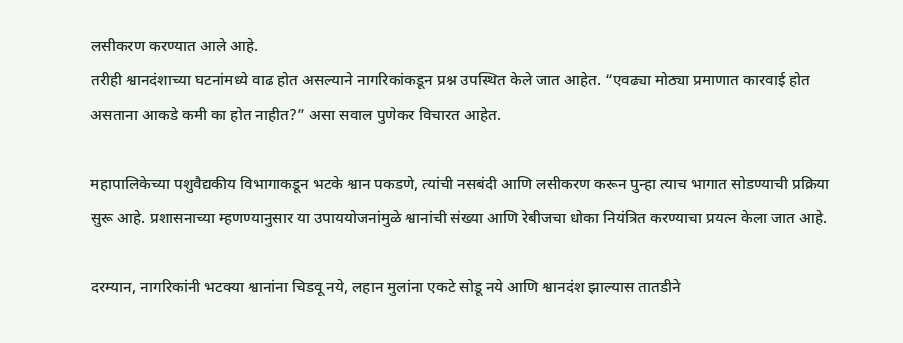लसीकरण करण्यात आले आहे.
तरीही श्वानदंशाच्या घटनांमध्ये वाढ होत असल्याने नागरिकांकडून प्रश्न उपस्थित केले जात आहेत. “एवढ्या मोठ्या प्रमाणात कारवाई होत असताना आकडे कमी का होत नाहीत?” असा सवाल पुणेकर विचारत आहेत.

महापालिकेच्या पशुवैद्यकीय विभागाकडून भटके श्वान पकडणे, त्यांची नसबंदी आणि लसीकरण करून पुन्हा त्याच भागात सोडण्याची प्रक्रिया सुरू आहे. प्रशासनाच्या म्हणण्यानुसार या उपाययोजनांमुळे श्वानांची संख्या आणि रेबीजचा धोका नियंत्रित करण्याचा प्रयत्न केला जात आहे.

दरम्यान, नागरिकांनी भटक्या श्वानांना चिडवू नये, लहान मुलांना एकटे सोडू नये आणि श्वानदंश झाल्यास तातडीने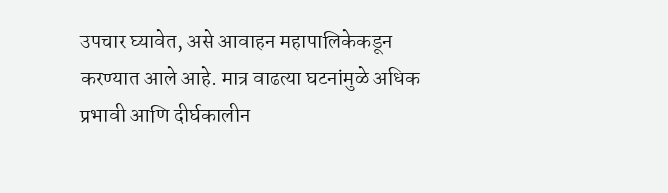उपचार घ्यावेत, असे आवाहन महापालिकेकडून करण्यात आले आहे. मात्र वाढत्या घटनांमुळे अधिक प्रभावी आणि दीर्घकालीन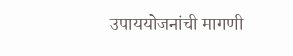उपाययोजनांची मागणी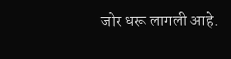जोर धरू लागली आहे.